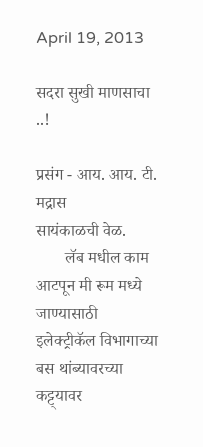April 19, 2013

सदरा सुखी माणसाचा ..!

प्रसंग - आय. आय. टी. मद्रास
सायंकाळची वेळ.
       लॅब मधील काम आटपून मी रूम मध्ये जाण्यासाठी इलेक्ट्रीकॅल विभागाच्या बस थांब्यावरच्या कट्ट्यावर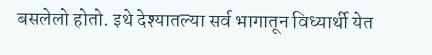बसलेलो होतो. इथे देश्यातल्या सर्व भागातून विध्यार्थी येत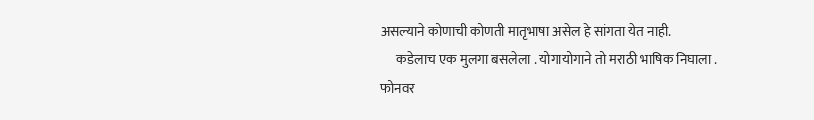असल्याने कोणाची कोणती मातृभाषा असेल हे सांगता येत नाही.
      कडेलाच एक मुलगा बसलेला . योगायोगाने तो मराठी भाषिक निघाला . फोनवर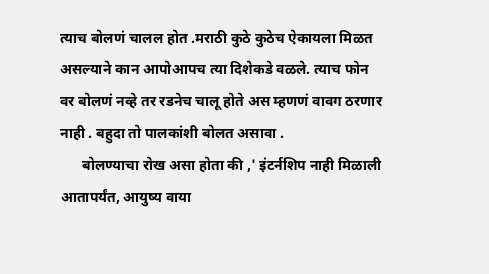त्याच बोलणं चालल होत .मराठी कुठे कुठेच ऐकायला मिळत असल्याने कान आपोआपच त्या दिशेकडे वळले. त्याच फोन वर बोलणं नव्हे तर रडनेच चालू होते अस म्हणणं वावग ठरणार नाही . बहुदा तो पालकांशी बोलत असावा .
      बोलण्याचा रोख असा होता की ,' इंटर्नशिप नाही मिळाली आतापर्यंत, आयुष्य वाया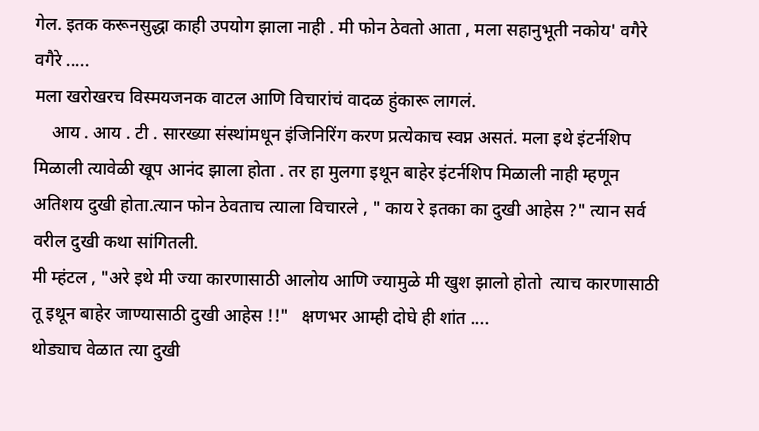गेल. इतक करूनसुद्धा काही उपयोग झाला नाही . मी फोन ठेवतो आता , मला सहानुभूती नकोय' वगैरे वगैरे .....
मला खरोखरच विस्मयजनक वाटल आणि विचारांचं वादळ हुंकारू लागलं.
    आय . आय . टी . सारख्या संस्थांमधून इंजिनिरिंग करण प्रत्येकाच स्वप्न असतं. मला इथे इंटर्नशिप मिळाली त्यावेळी खूप आनंद झाला होता . तर हा मुलगा इथून बाहेर इंटर्नशिप मिळाली नाही म्हणून अतिशय दुखी होता.त्यान फोन ठेवताच त्याला विचारले , " काय रे इतका का दुखी आहेस ?" त्यान सर्व वरील दुखी कथा सांगितली.
मी म्हंटल , "अरे इथे मी ज्या कारणासाठी आलोय आणि ज्यामुळे मी खुश झालो होतो  त्याच कारणासाठी तू इथून बाहेर जाण्यासाठी दुखी आहेस !!"   क्षणभर आम्ही दोघे ही शांत ....
थोड्याच वेळात त्या दुखी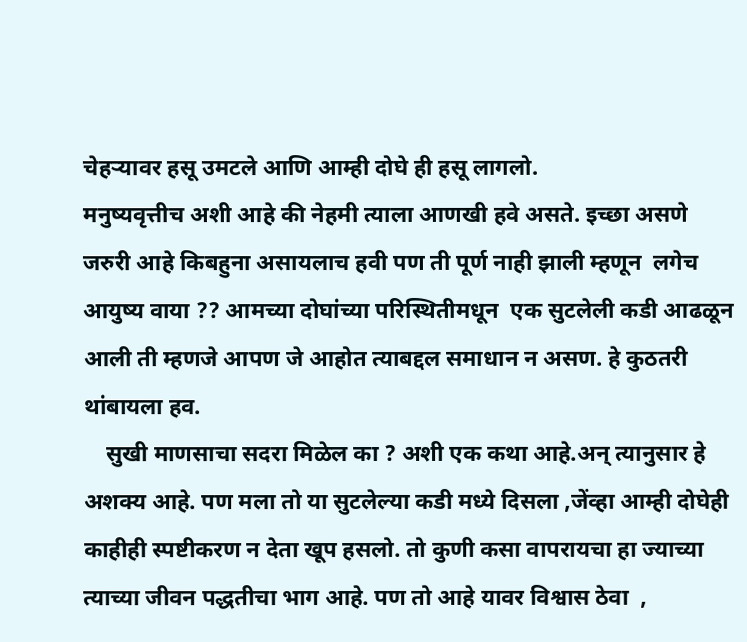चेहऱ्यावर हसू उमटले आणि आम्ही दोघे ही हसू लागलो.
मनुष्यवृत्तीच अशी आहे की नेहमी त्याला आणखी हवे असते. इच्छा असणे जरुरी आहे किबहुना असायलाच हवी पण ती पूर्ण नाही झाली म्हणून  लगेच आयुष्य वाया ?? आमच्या दोघांच्या परिस्थितीमधून  एक सुटलेली कडी आढळून आली ती म्हणजे आपण जे आहोत त्याबद्दल समाधान न असण. हे कुठतरी थांबायला हव.
    सुखी माणसाचा सदरा मिळेल का ? अशी एक कथा आहे.अन् त्यानुसार हे अशक्य आहे. पण मला तो या सुटलेल्या कडी मध्ये दिसला ,जेंव्हा आम्ही दोघेही  काहीही स्पष्टीकरण न देता खूप हसलो. तो कुणी कसा वापरायचा हा ज्याच्या त्याच्या जीवन पद्धतीचा भाग आहे. पण तो आहे यावर विश्वास ठेवा  ,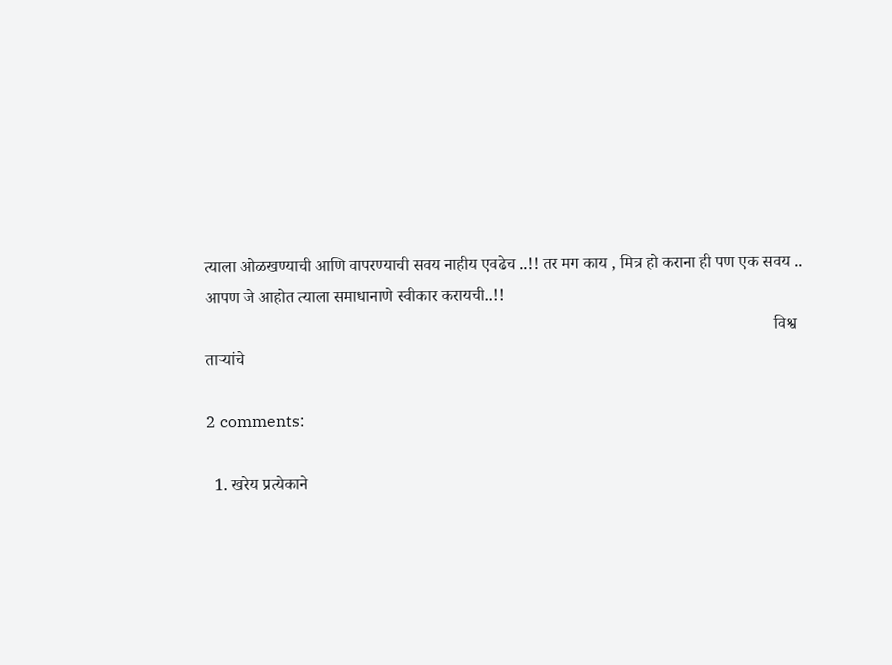त्याला ओळखण्याची आणि वापरण्याची सवय नाहीय एवढेच ..!! तर मग काय , मित्र हो कराना ही पण एक सवय ..
आपण जे आहोत त्याला समाधानाणे स्वीकार करायची..!!
                                                                                                                                         विश्व ताऱ्यांचे

2 comments:

  1. खरेय प्रत्येकाने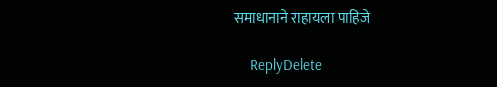समाधानाने राहायला पाहिजे

    ReplyDelete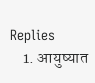Replies
    1. आयुष्यात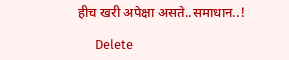हीच खरी अपेक्षा असते..समाधान..!

      Delete